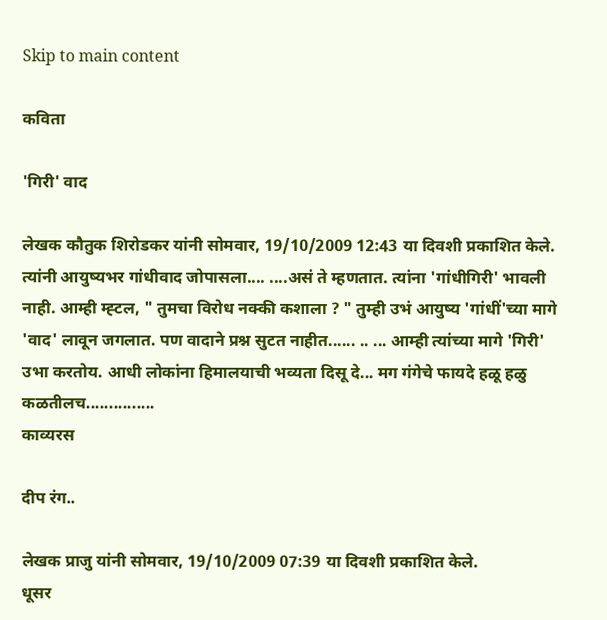Skip to main content

कविता

'गिरी' वाद

लेखक कौतुक शिरोडकर यांनी सोमवार, 19/10/2009 12:43 या दिवशी प्रकाशित केले.
त्यांनी आयुष्यभर गांधीवाद जोपासला.... ....असं ते म्हणतात. त्यांना 'गांधीगिरी' भावली नाही. आम्ही म्ह्टल, " तुमचा विरोध नक्की कशाला ? " तुम्ही उभं आयुष्य 'गांधीं'च्या मागे 'वाद' लावून जगलात. पण वादाने प्रश्न सुटत नाहीत...... .. ... आम्ही त्यांच्या मागे 'गिरी' उभा करतोय. आधी लोकांना हिमालयाची भव्यता दिसू दे... मग गंगेचे फायदे हळू हळु कळतीलच...............
काव्यरस

दीप रंग..

लेखक प्राजु यांनी सोमवार, 19/10/2009 07:39 या दिवशी प्रकाशित केले.
धूसर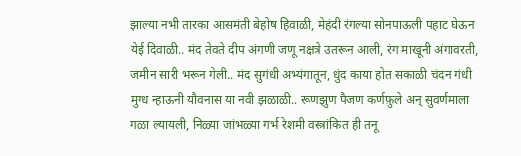झाल्या नभी तारका आसमंती बेहोष हिवाळी, मेहंदी रंगल्या सोनपाऊली पहाट घेऊन येई दिवाळी.. मंद तेवते दीप अंगणी जणू नक्षत्रे उतरून आली, रंग माखूनी अंगावरती, जमीन सारी भरून गेली.. मंद सुगंधी अभ्यंगातून, धुंद काया होत सकाळी चंदन गंधी मुग्ध न्हाऊनी यौवनास या नवी झळाळी.. रूणझुण पैजण कर्णफ़ुले अन् सुवर्णमाला गळा ल्यायली, निळ्या जांभळ्या गर्भ रेशमी वस्त्रांकित ही तनू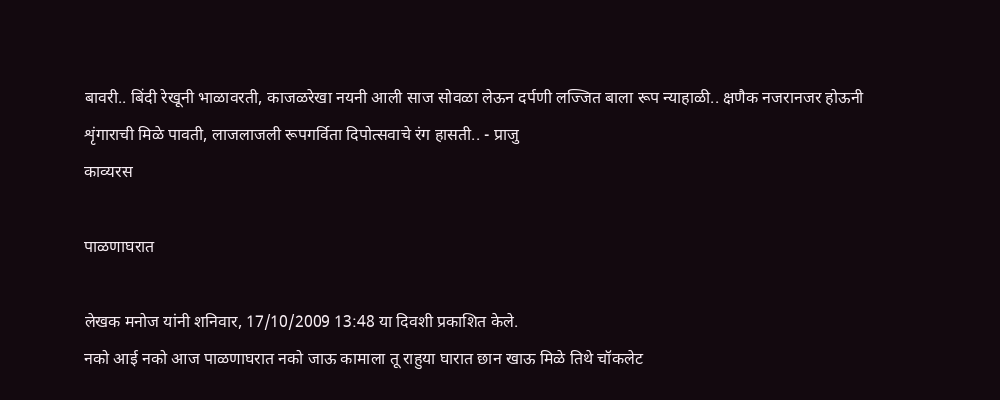बावरी.. बिंदी रेखूनी भाळावरती, काजळरेखा नयनी आली साज सोवळा लेऊन दर्पणी लज्जित बाला रूप न्याहाळी.. क्षणैक नजरानजर होऊनी शृंगाराची मिळे पावती, लाजलाजली रूपगर्विता दिपोत्सवाचे रंग हासती.. - प्राजु
काव्यरस

पाळणाघरात

लेखक मनोज यांनी शनिवार, 17/10/2009 13:48 या दिवशी प्रकाशित केले.
नको आई नको आज पाळणाघरात नको जाऊ कामाला तू राहुया घारात छान खाऊ मिळे तिथे चॉकलेट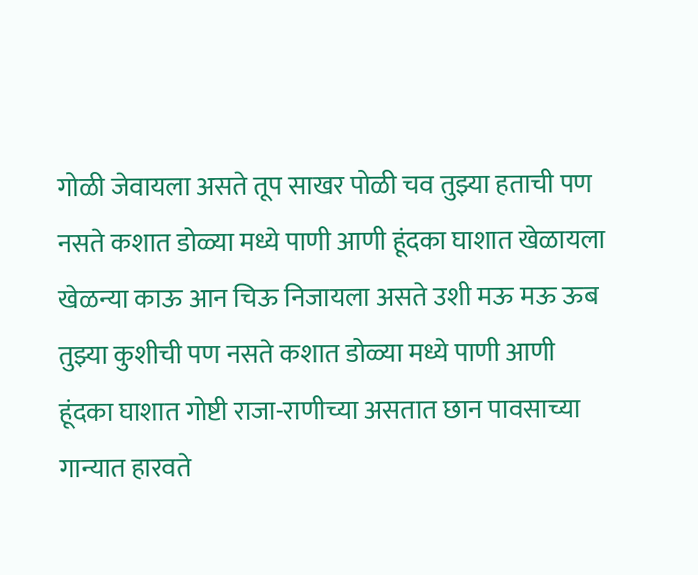गोळी जेवायला असते तूप साखर पोळी चव तुझ्या हताची पण नसते कशात डोळ्या मध्ये पाणी आणी हूंदका घाशात खेळायला खेळन्या काऊ आन चिऊ निजायला असते उशी मऊ मऊ ऊब तुझ्या कुशीची पण नसते कशात डोळ्या मध्ये पाणी आणी हूंदका घाशात गोष्टी राजा-राणीच्या असतात छान पावसाच्या गान्यात हारवते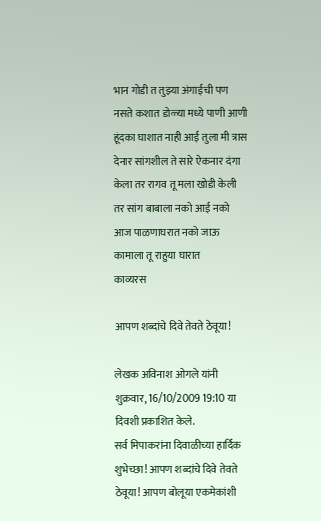भान गोडी त तुझ्या अंगाईची पण नसते कशात डोळ्या मध्ये पाणी आणी हूंदका घाशात नाही आई तुला मी त्रास देनार सांगशील ते सारे ऐकनार दंगा केला तर रागव तू मला खोडी केली तर सांग बाबाला नको आई नको आज पाळणाघरात नको जाऊ कामाला तू राहुया घारात
काव्यरस

आपण शब्दांचे दिवे तेवते ठेवूया!

लेखक अविनाश ओगले यांनी शुक्रवार, 16/10/2009 19:10 या दिवशी प्रकाशित केले.
सर्व मिपाकरांना दिवाळीच्या हार्दिक शुभेच्छा! आपण शब्दांचे दिवे तेवते ठेवूया! आपण बोलूया एकमेकांशी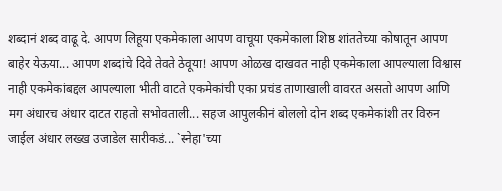शब्दानं शब्द वाढू दे. आपण लिहूया एकमेकाला आपण वाचूया एकमेकाला शिष्ठ शांततेच्या कोषातून आपण बाहेर येऊया... आपण शब्दांचे दिवे तेवते ठेवूया! आपण ओळख दाखवत नाही एकमेकाला आपल्याला विश्वास नाही एकमेकांबद्दल आपल्याला भीती वाटते एकमेकांची एका प्रचंड ताणाखाली वावरत असतो आपण आणि मग अंधारच अंधार दाटत राहतो सभोवताली... सहज आपुलकीनं बोललो दोन शब्द एकमेकांशी तर विरुन जाईल अंधार लख्ख उजाडेल सारीकडं... `स्नेहा'च्या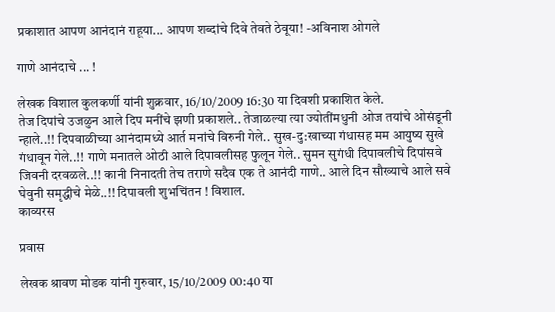प्रकाशात आपण आनंदानं राहूया... आपण शब्दांचे दिवे तेवते ठेवूया! -अविनाश ओगले

गाणे आनंदाचे ... !

लेखक विशाल कुलकर्णी यांनी शुक्रवार, 16/10/2009 16:30 या दिवशी प्रकाशित केले.
तेज दिपांचे उजळुन आले दिप मनींचे झणी प्रकाशले.. तेजाळल्या त्या ज्योतींमधुनी ओज तयांचे ओसंडूनी न्हाले..!! दिपवाळीच्या आनंदामध्ये आर्त मनांचे विरुनी गेले.. सुख-दु:खाच्या गंधासह मम आयुष्य सुखे गंधावून गेले..!! गाणे मनातले ओठी आले दिपावलीसह फुलून गेले.. सुमन सुगंधी दिपावलीचे दिपांसवे जिवनी दरवळले..!! कानी निनादती तेच तराणे सदैव एक ते आनंदी गाणे.. आले दिन सौख्याचे आले सवे घेवुनी समृद्धीचे मेळे..!! दिपावली शुभचिंतन ! विशाल.
काव्यरस

प्रवास

लेखक श्रावण मोडक यांनी गुरुवार, 15/10/2009 00:40 या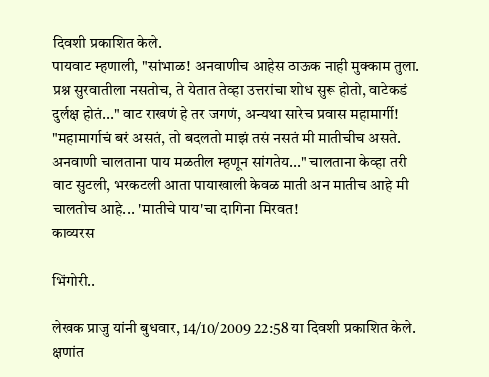दिवशी प्रकाशित केले.
पायवाट म्हणाली, "सांभाळ! अनवाणीच आहेस ठाऊक नाही मुक्काम तुला. प्रश्न सुरवातीला नसतोच, ते येतात तेव्हा उत्तरांचा शोध सुरू होतो, वाटेकडं दुर्लक्ष होतं..." वाट राखणं हे तर जगणं, अन्यथा सारेच प्रवास महामार्गी! "महामार्गाचं बरं असतं, तो बदलतो माझं तसं नसतं मी मातीचीच असते. अनवाणी चालताना पाय मळतील म्हणून सांगतेय..." चालताना केव्हा तरी वाट सुटली, भरकटली आता पायाखाली केवळ माती अन मातीच आहे मी चालतोच आहे... 'मातीचे पाय'चा दागिना मिरवत!
काव्यरस

भिंगोरी..

लेखक प्राजु यांनी बुधवार, 14/10/2009 22:58 या दिवशी प्रकाशित केले.
क्षणांत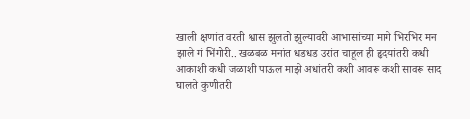खाली क्षणांत वरती श्वास झुलतो झुल्यावरी आभासांच्या मागे भिरभिर मन झाले गं भिंगोरी.. खळबळ मनांत धडधड उरांत चाहूल ही हृदयांतरी कधी आकाशी कधी जळाशी पाऊल माझे अधांतरी कशी आवरू कशी सावरू साद घालते कुणीतरी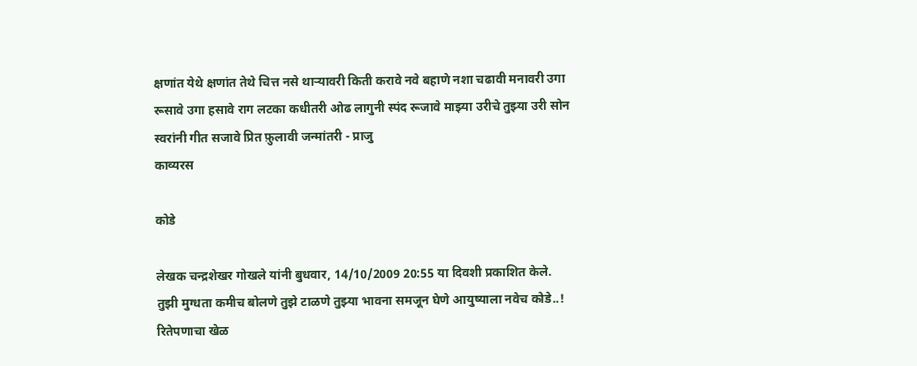क्षणांत येथे क्षणांत तेथे चित्त नसे थार्‍यावरी किती करावे नवे बहाणे नशा चढावी मनावरी उगा रूसावे उगा हसावे राग लटका कधीतरी ओढ लागुनी स्पंद रूजावे माझ्या उरीचे तुझ्या उरी सोन स्वरांनी गीत सजावे प्रित फ़ुलावी जन्मांतरी - प्राजु
काव्यरस

कोडे

लेखक चन्द्रशेखर गोखले यांनी बुधवार, 14/10/2009 20:55 या दिवशी प्रकाशित केले.
तुझी मुग्धता कमीच बोलणे तुझे टाळणे तुझ्या भावना समजून घेणे आयुष्याला नवेच कोडे..! रितेपणाचा खेळ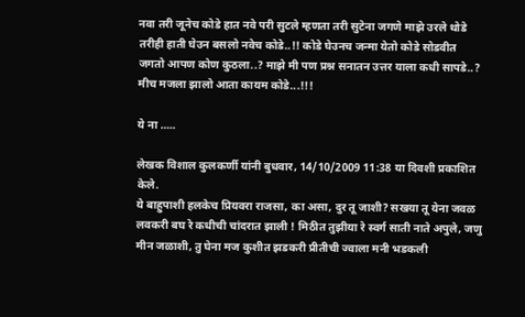नवा तरी जूनेच कोडे हात नवे परी सुटले म्हणता तरी सुटेना जगणे माझे उरले थोडे तरीही हाती घेउन बसलो नवेच कोडे..!! कोडे घेउनच जन्मा येतो कोडे सोडवीत जगतो आपण कोण कुठला..? माझे मी पण प्रश्न सनातन उत्तर याला कधी सापडे..? मीच मजला झालो आता कायम कोडे...!!!

ये ना .....

लेखक विशाल कुलकर्णी यांनी बुधवार, 14/10/2009 11:38 या दिवशी प्रकाशित केले.
ये बाहुपाशी हलकेच प्रियवरा राजसा, का असा, दुर तू जाशी? सखया तू येना जवळ लवकरी बघ रे कधीची चांदरात झाली ! मिठीत तुझीया रे स्वर्ग साती नाते अपुले, जणु मीन जळाशी, तु घेना मज कुशीत झडकरी प्रीतीची ज्वाला मनी भडकली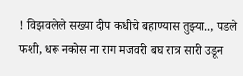! विझवलेले सख्या दीप कधीचे बहाण्यास तुझ्या.., पडले फशी, धरू नकोस ना राग मजवरी बघ रात्र सारी उडून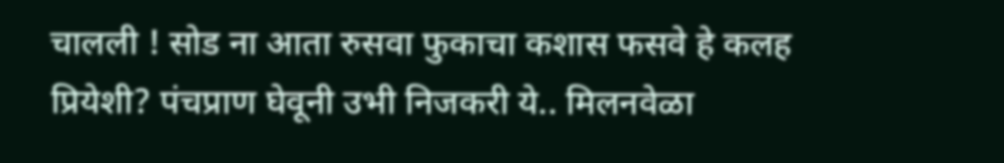चालली ! सोड ना आता रुसवा फुकाचा कशास फसवे हे कलह प्रियेशी? पंचप्राण घेवूनी उभी निजकरी ये.. मिलनवेळा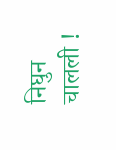निघुन चालली !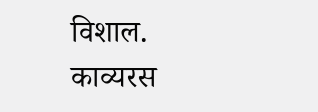विशाल.
काव्यरस